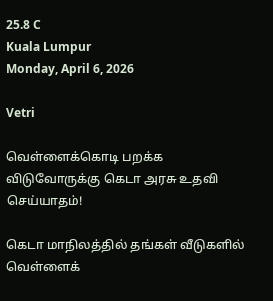25.8 C
Kuala Lumpur
Monday, April 6, 2026

Vetri

வெள்ளைக்கொடி பறக்க விடுவோருக்கு கெடா அரசு உதவி செய்யாதம்!

கெடா மாநிலத்தில் தங்கள் வீடுகளில் வெள்ளைக்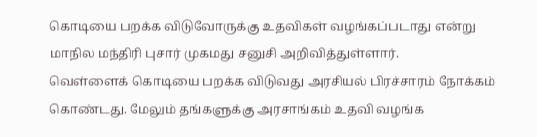கொடியை பறக்க விடுவோருக்கு உதவிகள் வழங்கப்படாது என்று மாநில மந்திரி புசார் முகமது சனுசி அறிவித்துள்ளார்.
வெள்ளைக் கொடியை பறக்க விடுவது அரசியல் பிரச்சாரம் நோக்கம் கொண்டது. மேலும் தங்களுக்கு அரசாங்கம் உதவி வழங்க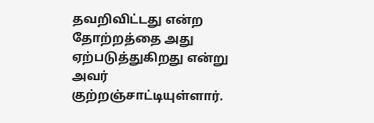தவறிவிட்டது என்ற தோற்றத்தை அது ஏற்படுத்துகிறது என்று அவர் குற்றஞ்சாட்டியுள்ளார்.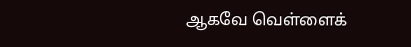ஆகவே வெள்ளைக்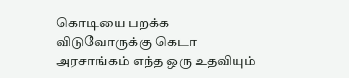கொடியை பறக்க விடுவோருக்கு கெடா அரசாங்கம் எந்த ஒரு உதவியும்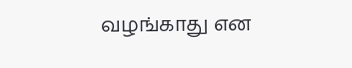வழங்காது என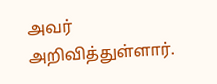அவர் அறிவித்துள்ளார்.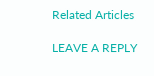Related Articles

LEAVE A REPLY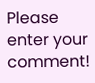Please enter your comment!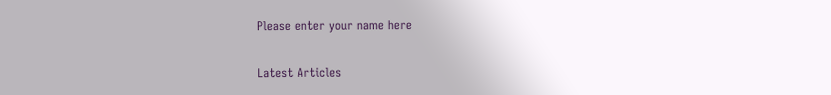Please enter your name here

Latest Articles